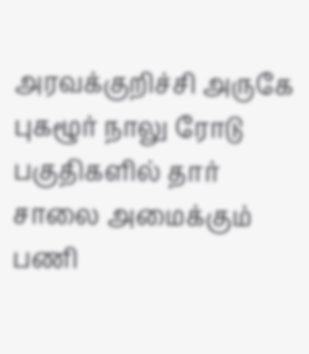அரவக்குறிச்சி அருகே புகழூர் நாலு ரோடு பகுதிகளில் தார் சாலை அமைக்கும் பணி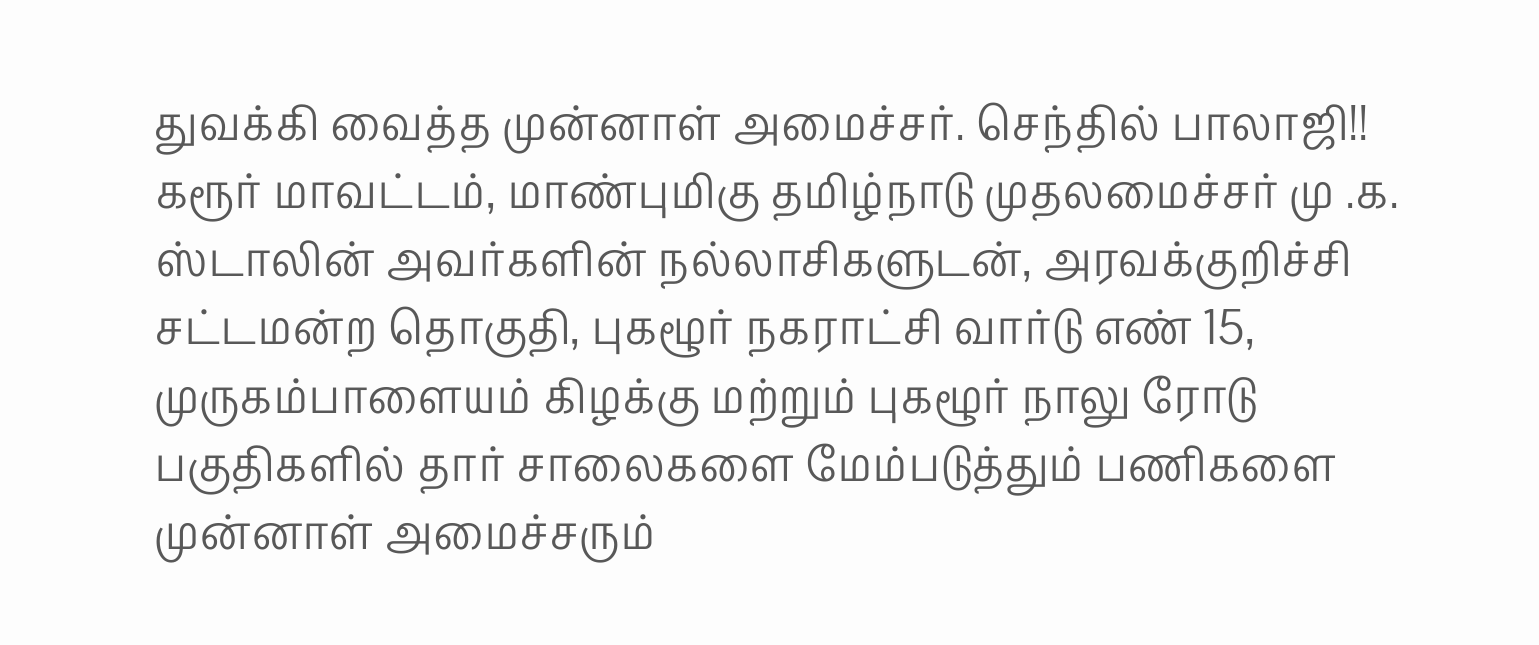துவக்கி வைத்த முன்னாள் அமைச்சர். செந்தில் பாலாஜி!!
கரூர் மாவட்டம், மாண்புமிகு தமிழ்நாடு முதலமைச்சர் மு .க. ஸ்டாலின் அவர்களின் நல்லாசிகளுடன், அரவக்குறிச்சி சட்டமன்ற தொகுதி, புகழூர் நகராட்சி வார்டு எண் 15, முருகம்பாளையம் கிழக்கு மற்றும் புகழூர் நாலு ரோடு பகுதிகளில் தார் சாலைகளை மேம்படுத்தும் பணிகளை முன்னாள் அமைச்சரும்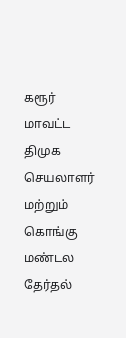கரூர் மாவட்ட திமுக செயலாளர் மற்றும் கொங்கு மண்டல தேர்தல்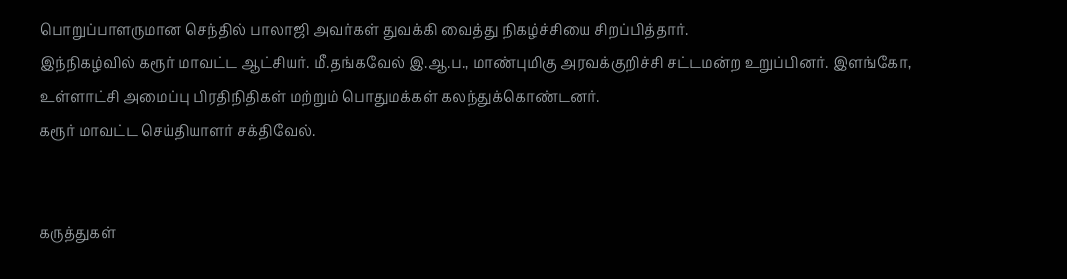பொறுப்பாளருமான செந்தில் பாலாஜி அவர்கள் துவக்கி வைத்து நிகழ்ச்சியை சிறப்பித்தார்.
இந்நிகழ்வில் கரூர் மாவட்ட ஆட்சியர். மீ.தங்கவேல் இ.ஆ.ப., மாண்புமிகு அரவக்குறிச்சி சட்டமன்ற உறுப்பினர். இளங்கோ, உள்ளாட்சி அமைப்பு பிரதிநிதிகள் மற்றும் பொதுமக்கள் கலந்துக்கொண்டனர்.
கரூர் மாவட்ட செய்தியாளர் சக்திவேல்.


கருத்துகள்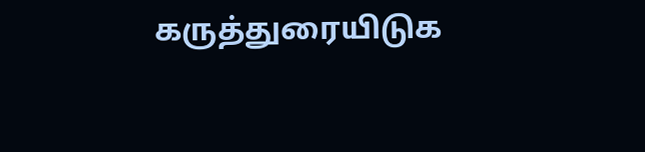கருத்துரையிடுக